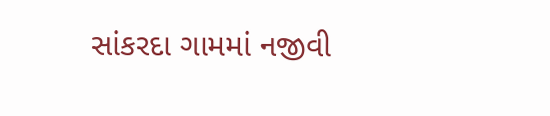સાંકરદા ગામમાં નજીવી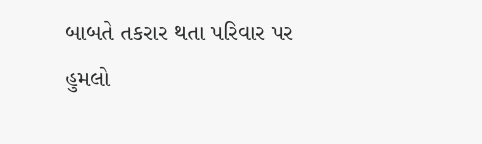બાબતે તકરાર થતા પરિવાર પર હુમલો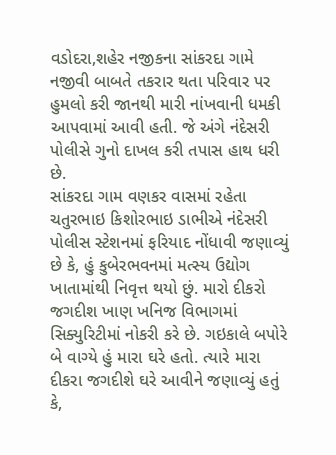વડોદરા,શહેર નજીકના સાંકરદા ગામે નજીવી બાબતે તકરાર થતા પરિવાર પર હુમલો કરી જાનથી મારી નાંખવાની ધમકી આપવામાં આવી હતી. જે અંગે નંદેસરી પોલીસે ગુનો દાખલ કરી તપાસ હાથ ધરી છે.
સાંકરદા ગામ વણકર વાસમાં રહેતા ચતુરભાઇ કિશોરભાઇ ડાભીએ નંદેસરી પોલીસ સ્ટેશનમાં ફરિયાદ નોંધાવી જણાવ્યું છે કે, હું કુબેરભવનમાં મત્સ્ય ઉદ્યોગ ખાતામાંથી નિવૃત્ત થયો છું. મારો દીકરો જગદીશ ખાણ ખનિજ વિભાગમાં સિક્યુરિટીમાં નોકરી કરે છે. ગઇકાલે બપોરે બે વાગ્યે હું મારા ઘરે હતો. ત્યારે મારા દીકરા જગદીશે ઘરે આવીને જણાવ્યું હતું કે,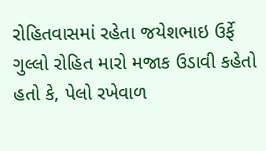રોહિતવાસમાં રહેતા જયેશભાઇ ઉર્ફે ગુલ્લો રોહિત મારો મજાક ઉડાવી કહેતો હતો કે, પેલો રખેવાળ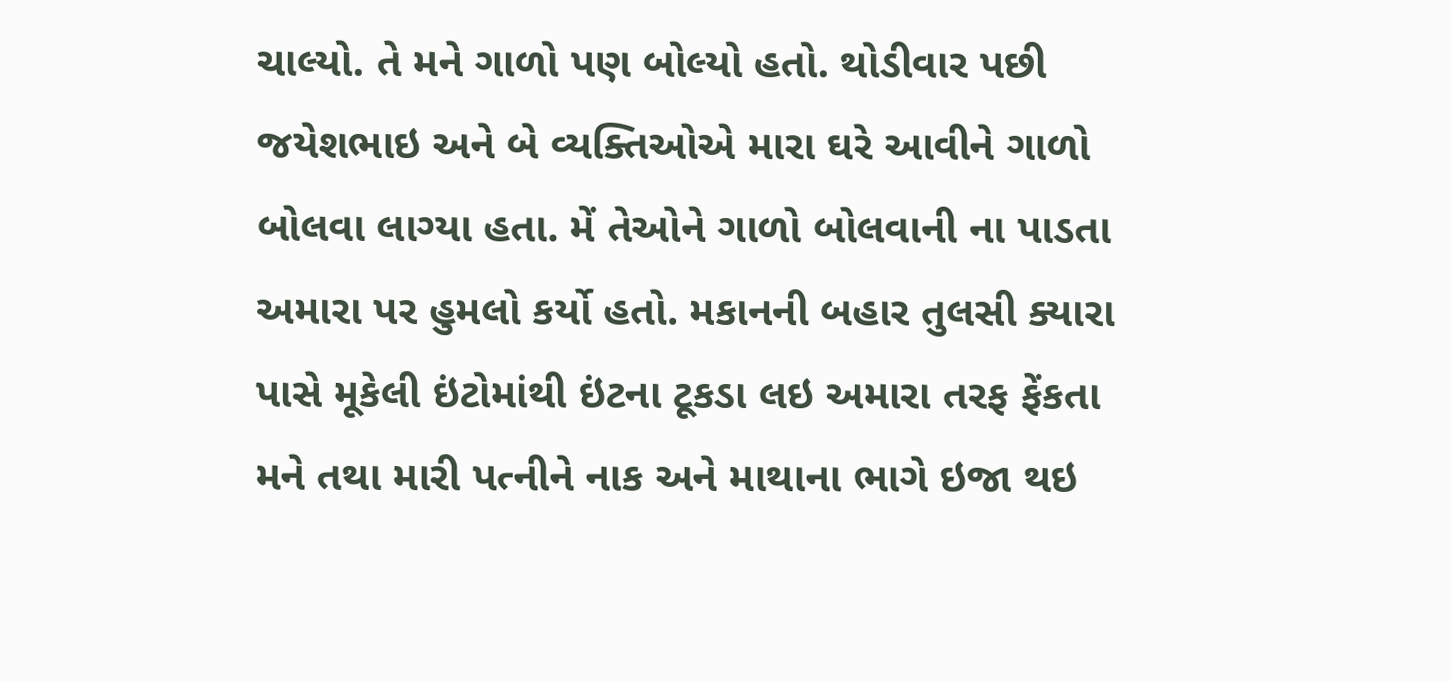ચાલ્યો. તે મને ગાળો પણ બોલ્યો હતો. થોડીવાર પછી જયેશભાઇ અને બે વ્યક્તિઓએ મારા ઘરે આવીને ગાળો બોલવા લાગ્યા હતા. મેં તેઓને ગાળો બોલવાની ના પાડતા અમારા પર હુમલો કર્યો હતો. મકાનની બહાર તુલસી ક્યારા પાસે મૂકેલી ઇંટોમાંથી ઇંટના ટૂકડા લઇ અમારા તરફ ફેંકતા મને તથા મારી પત્નીને નાક અને માથાના ભાગે ઇજા થઇ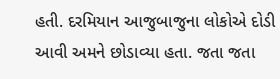હતી. દરમિયાન આજુબાજુના લોકોએ દોડી આવી અમને છોડાવ્યા હતા. જતા જતા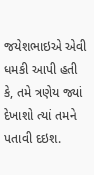જયેશભાઇએ એવી ધમકી આપી હતી કે, તમે ત્રણેય જ્યાં દેખાશો ત્યાં તમને પતાવી દઇશ.